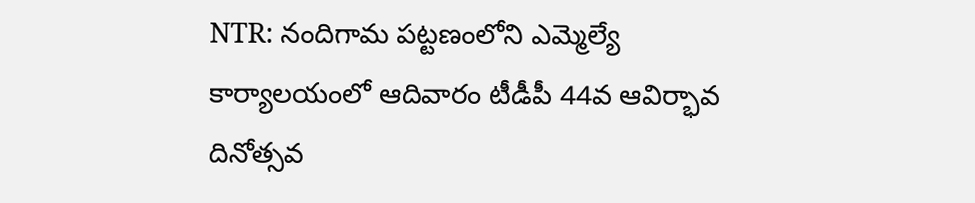NTR: నందిగామ పట్టణంలోని ఎమ్మెల్యే కార్యాలయంలో ఆదివారం టీడీపీ 44వ ఆవిర్భావ దినోత్సవ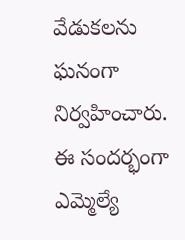వేడుకలను ఘనంగా నిర్వహించారు. ఈ సందర్భంగా ఎమ్మెల్యే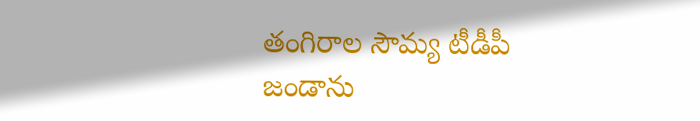తంగిరాల సౌమ్య టీడీపీ జండాను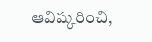ఆవిష్కరించి,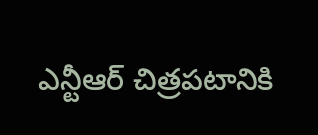ఎన్టీఆర్ చిత్రపటానికి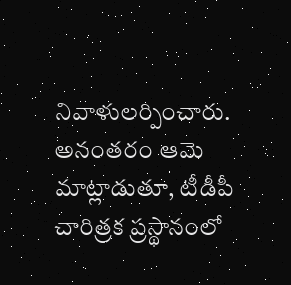నివాళులర్పించారు. అనంతరం ఆమె మాట్లాడుతూ, టీడీపీ చారిత్రక ప్రస్థానంలో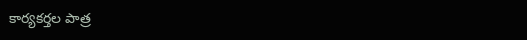కార్యకర్తల పాత్ర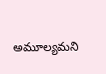అమూల్యమని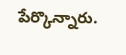పేర్కొన్నారు.